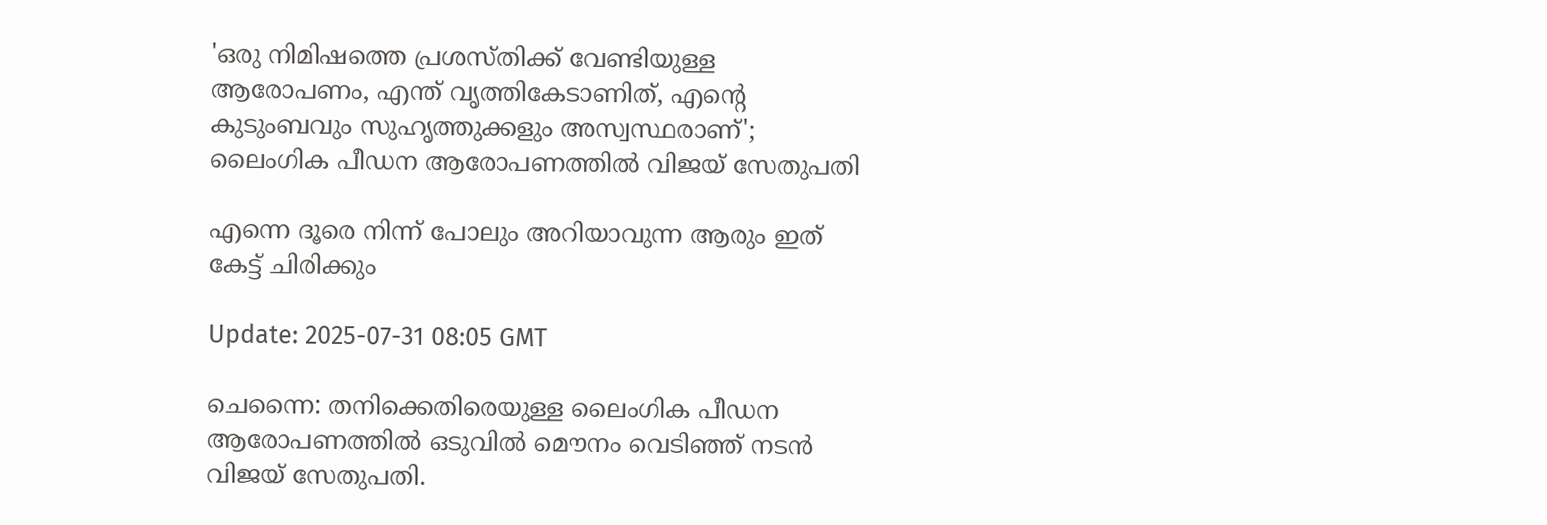'ഒരു നിമിഷത്തെ പ്രശസ്തിക്ക് വേണ്ടിയുള്ള ആരോപണം, എന്ത് വൃത്തികേടാണിത്, എന്‍റെ കുടുംബവും സുഹൃത്തുക്കളും അസ്വസ്ഥരാണ്'; ലൈംഗിക പീഡന ആരോപണത്തിൽ വിജയ് സേതുപതി

എന്നെ ദൂരെ നിന്ന് പോലും അറിയാവുന്ന ആരും ഇത് കേട്ട് ചിരിക്കും

Update: 2025-07-31 08:05 GMT

ചെന്നൈ: തനിക്കെതിരെയുള്ള ലൈംഗിക പീഡന ആരോപണത്തിൽ ഒടുവിൽ മൌനം വെടിഞ്ഞ് നടൻ വിജയ് സേതുപതി.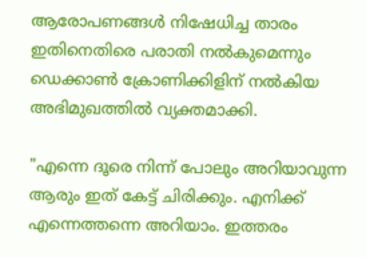ആരോപണങ്ങൾ നിഷേധിച്ച താരം ഇതിനെതിരെ പരാതി നൽകുമെന്നും ഡെക്കാൺ ക്രോണിക്കിളിന് നൽകിയ അഭിമുഖത്തിൽ വ്യക്തമാക്കി.

"എന്നെ ദൂരെ നിന്ന് പോലും അറിയാവുന്ന ആരും ഇത് കേട്ട് ചിരിക്കും. എനിക്ക് എന്നെത്തന്നെ അറിയാം. ഇത്തരം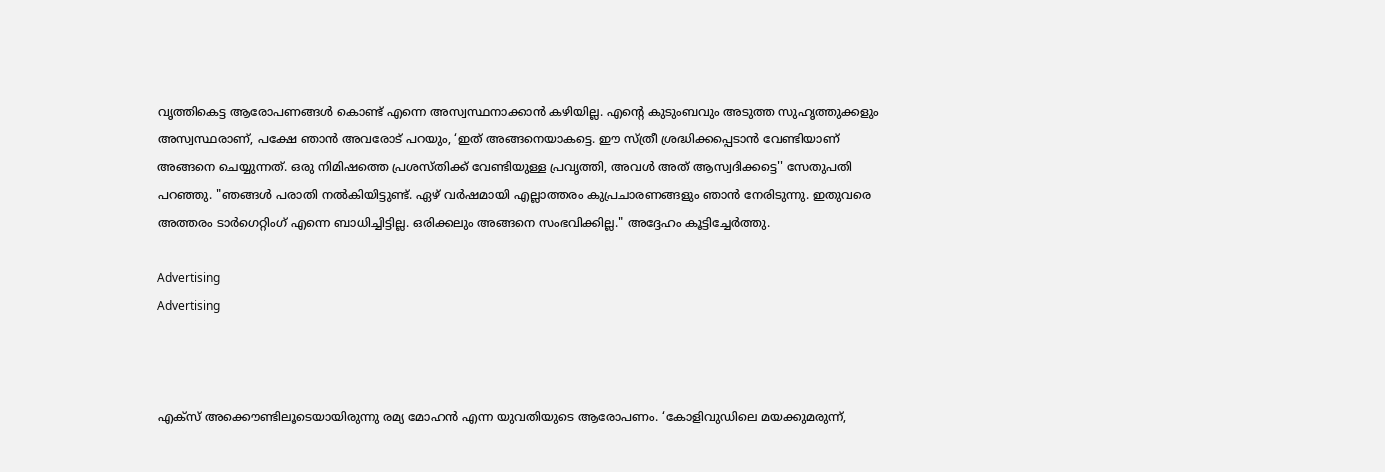വൃത്തികെട്ട ആരോപണങ്ങൾ കൊണ്ട് എന്നെ അസ്വസ്ഥനാക്കാൻ കഴിയില്ല. എന്‍റെ കുടുംബവും അടുത്ത സുഹൃത്തുക്കളും അസ്വസ്ഥരാണ്, പക്ഷേ ഞാൻ അവരോട് പറയും, ‘ഇത് അങ്ങനെയാകട്ടെ. ഈ സ്ത്രീ ശ്രദ്ധിക്കപ്പെടാൻ വേണ്ടിയാണ് അങ്ങനെ ചെയ്യുന്നത്. ഒരു നിമിഷത്തെ പ്രശസ്തിക്ക് വേണ്ടിയുള്ള പ്രവൃത്തി, അവൾ അത് ആസ്വദിക്കട്ടെ'' സേതുപതി പറഞ്ഞു. "ഞങ്ങൾ പരാതി നൽകിയിട്ടുണ്ട്. ഏഴ് വർഷമായി എല്ലാത്തരം കുപ്രചാരണങ്ങളും ഞാൻ നേരിടുന്നു. ഇതുവരെ അത്തരം ടാർഗെറ്റിംഗ് എന്നെ ബാധിച്ചിട്ടില്ല. ഒരിക്കലും അങ്ങനെ സംഭവിക്കില്ല." അദ്ദേഹം കൂട്ടിച്ചേര്‍ത്തു.

Advertising
Advertising



എക്സ് അക്കൌണ്ടിലൂടെയായിരുന്നു രമ്യ മോഹൻ എന്ന യുവതിയുടെ ആരോപണം. ‘കോളിവുഡിലെ മയക്കുമരുന്ന്,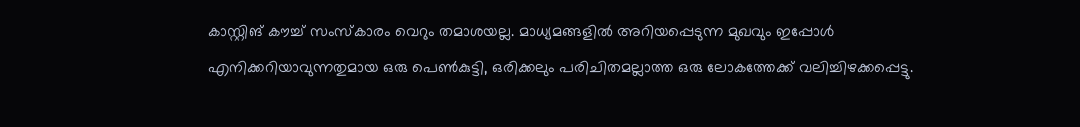കാസ്റ്റിങ് കൗച്ച് സംസ്‌കാരം വെറും തമാശയല്ല. മാധ്യമങ്ങളിൽ അറിയപ്പെടുന്ന മുഖവും ഇപ്പോൾ എനിക്കറിയാവുന്നതുമായ ഒരു പെൺകുട്ടി, ഒരിക്കലും പരിചിതമല്ലാത്ത ഒരു ലോകത്തേക്ക് വലിച്ചിഴക്കപ്പെട്ടു.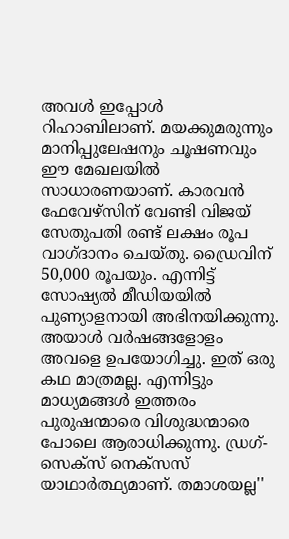അവൾ ഇപ്പോൾ റിഹാബിലാണ്. മയക്കുമരുന്നും മാനിപ്പുലേഷനും ചൂഷണവും ഈ മേഖലയിൽ സാധാരണയാണ്. കാരവൻ ഫേവേഴ്സിന് വേണ്ടി വിജയ് സേതുപതി രണ്ട് ലക്ഷം രൂപ വാഗ്ദാനം ചെയ്തു. ഡ്രൈവിന് 50,000 രൂപയും. എന്നിട്ട് സോഷ്യൽ മീഡിയയിൽ പുണ്യാളനായി അഭിനയിക്കുന്നു. അയാൾ വർഷങ്ങളോളം അവളെ ഉപയോഗിച്ചു. ഇത് ഒരു കഥ മാത്രമല്ല. എന്നിട്ടും മാധ്യമങ്ങൾ ഇത്തരം പുരുഷന്മാരെ വിശുദ്ധന്മാരെ പോലെ ആരാധിക്കുന്നു. ഡ്രഗ്- സെക്സ് നെക്സസ് യാഥാർത്ഥ്യമാണ്. തമാശയല്ല''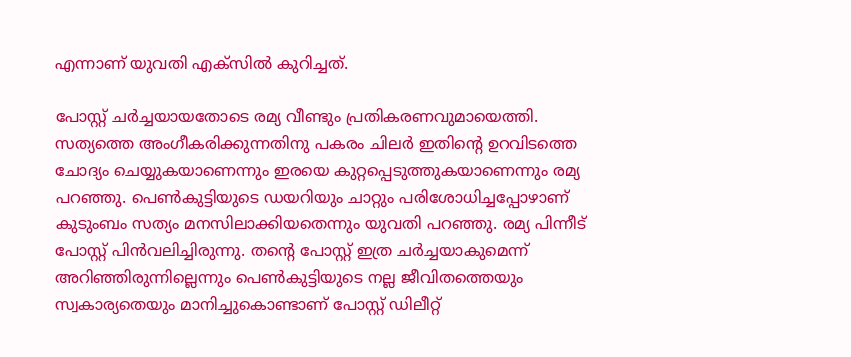എന്നാണ് യുവതി എക്സിൽ കുറിച്ചത്.

പോസ്റ്റ് ചർച്ചയായതോടെ രമ്യ വീണ്ടും പ്രതികരണവുമായെത്തി. സത്യത്തെ അംഗീകരിക്കുന്നതിനു പകരം ചിലര്‍ ഇതിന്‍റെ ഉറവിടത്തെ ചോദ്യം ചെയ്യുകയാണെന്നും ഇരയെ കുറ്റപ്പെടുത്തുകയാണെന്നും രമ്യ പറഞ്ഞു. പെൺകുട്ടിയുടെ ഡയറിയും ചാറ്റും പരിശോധിച്ചപ്പോഴാണ് കുടുംബം സത്യം മനസിലാക്കിയതെന്നും യുവതി പറഞ്ഞു. രമ്യ പിന്നീട് പോസ്റ്റ് പിന്‍വലിച്ചിരുന്നു. തന്‍റെ പോസ്റ്റ് ഇത്ര ചര്‍ച്ചയാകുമെന്ന് അറിഞ്ഞിരുന്നില്ലെന്നും പെൺകുട്ടിയുടെ നല്ല ജീവിതത്തെയും സ്വകാര്യതെയും മാനിച്ചുകൊണ്ടാണ് പോസ്റ്റ് ഡിലീറ്റ്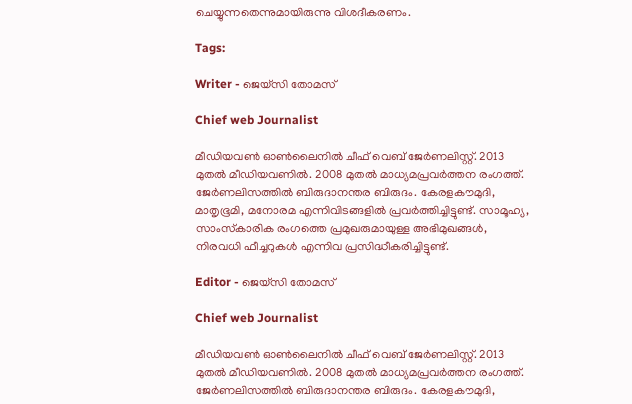ചെയ്യുന്നതെന്നുമായിരുന്നു വിശദീകരണം.

Tags:

Writer - ജെയ്സി തോമസ്

Chief web Journalist

മീഡിയവൺ ഓൺലൈനിൽ ചീഫ് വെബ് ജേർണലിസ്റ്റ്. 2013 മുതൽ മീഡിയവണിൽ. 2008 മുതൽ മാധ്യമപ്രവർത്തന രംഗത്ത്. ജേർണലിസത്തിൽ ബിരുദാനന്തര ബിരുദം. കേരളകൗമുദി, മാതൃഭൂമി, മനോരമ എന്നിവിടങ്ങളിൽ പ്രവർത്തിച്ചിട്ടുണ്ട്. സാമൂഹ്യ, സാംസ്‌കാരിക രംഗത്തെ പ്രമുഖരുമായുള്ള അഭിമുഖങ്ങൾ, നിരവധി ഫീച്ചറുകൾ എന്നിവ പ്രസിദ്ധീകരിച്ചിട്ടുണ്ട്.

Editor - ജെയ്സി തോമസ്

Chief web Journalist

മീഡിയവൺ ഓൺലൈനിൽ ചീഫ് വെബ് ജേർണലിസ്റ്റ്. 2013 മുതൽ മീഡിയവണിൽ. 2008 മുതൽ മാധ്യമപ്രവർത്തന രംഗത്ത്. ജേർണലിസത്തിൽ ബിരുദാനന്തര ബിരുദം. കേരളകൗമുദി,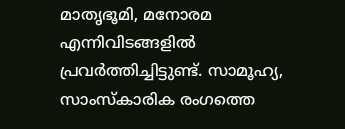മാതൃഭൂമി, മനോരമ എന്നിവിടങ്ങളിൽ പ്രവർത്തിച്ചിട്ടുണ്ട്. സാമൂഹ്യ, സാംസ്‌കാരിക രംഗത്തെ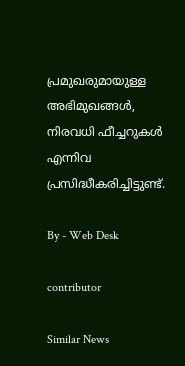പ്രമുഖരുമായുള്ള അഭിമുഖങ്ങൾ, നിരവധി ഫീച്ചറുകൾ എന്നിവ പ്രസിദ്ധീകരിച്ചിട്ടുണ്ട്.

By - Web Desk

contributor

Similar News